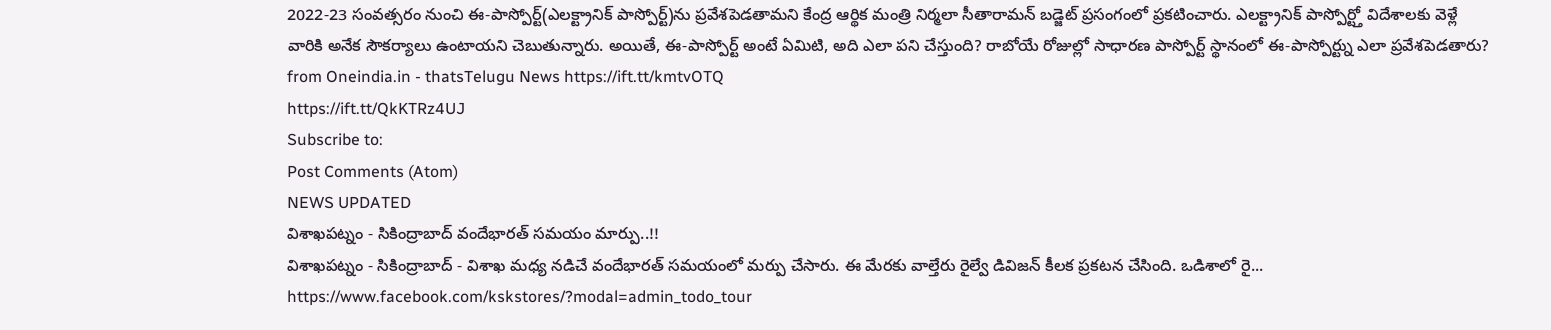2022-23 సంవత్సరం నుంచి ఈ-పాస్పోర్ట్(ఎలక్ట్రానిక్ పాస్పోర్ట్)ను ప్రవేశపెడతామని కేంద్ర ఆర్థిక మంత్రి నిర్మలా సీతారామన్ బడ్జెట్ ప్రసంగంలో ప్రకటించారు. ఎలక్ట్రానిక్ పాస్పోర్ట్తో విదేశాలకు వెళ్లే వారికి అనేక సౌకర్యాలు ఉంటాయని చెబుతున్నారు. అయితే, ఈ-పాస్పోర్ట్ అంటే ఏమిటి, అది ఎలా పని చేస్తుంది? రాబోయే రోజుల్లో సాధారణ పాస్పోర్ట్ స్థానంలో ఈ-పాస్పోర్ట్ను ఎలా ప్రవేశపెడతారు?
from Oneindia.in - thatsTelugu News https://ift.tt/kmtvOTQ
https://ift.tt/QkKTRz4UJ
Subscribe to:
Post Comments (Atom)
NEWS UPDATED
విశాఖపట్నం - సికింద్రాబాద్ వందేభారత్ సమయం మార్పు..!!
విశాఖపట్నం - సికింద్రాబాద్ - విశాఖ మధ్య నడిచే వందేభారత్ సమయంలో మర్పు చేసారు. ఈ మేరకు వాల్తేరు రైల్వే డివిజన్ కీలక ప్రకటన చేసింది. ఒడిశాలో రై...
https://www.facebook.com/kskstores/?modal=admin_todo_tour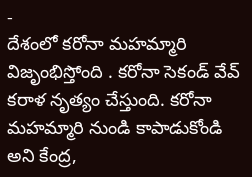-
దేశంలో కరోనా మహమ్మారి విజృంభిస్తోంది . కరోనా సెకండ్ వేవ్ కరాళ నృత్యం చేస్తుంది. కరోనా మహమ్మారి నుండి కాపాడుకోండి అని కేంద్ర,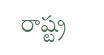రాష్ట్ర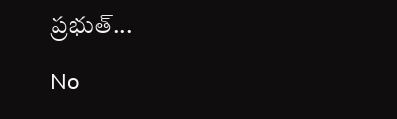ప్రభుత్...

No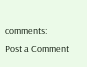comments:
Post a Comment